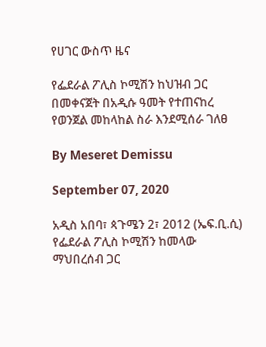የሀገር ውስጥ ዜና

የፌደራል ፖሊስ ኮሚሽን ከህዝብ ጋር በመቀናጀት በአዲሱ ዓመት የተጠናከረ የወንጀል መከላከል ስራ እንደሚሰራ ገለፀ

By Meseret Demissu

September 07, 2020

አዲስ አበባ፣ ጳጉሜን 2፣ 2012 (ኤፍ.ቢ.ሲ) የፌደራል ፖሊስ ኮሚሽን ከመላው ማህበረሰብ ጋር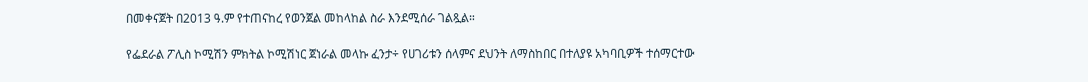በመቀናጀት በ2013 ዓ.ም የተጠናከረ የወንጀል መከላከል ስራ እንደሚሰራ ገልጿል።

የፌደራል ፖሊስ ኮሚሽን ምክትል ኮሚሽነር ጀነራል መላኩ ፈንታ÷ የሀገሪቱን ሰላምና ደህንት ለማስከበር በተለያዩ አካባቢዎች ተሰማርተው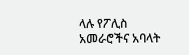ላሉ የፖሊስ አመራሮችና አባላት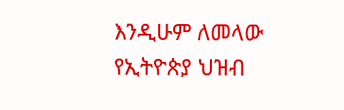እንዲሁም ለመላው የኢትዮጵያ ህዝብ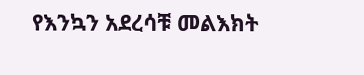የእንኳን አደረሳቹ መልእክት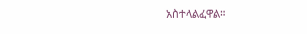አስተላልፈዋል።